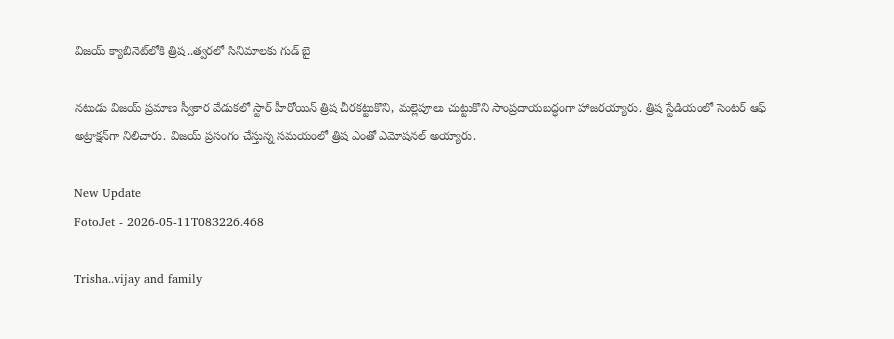విజయ్‌ క్యాబినెట్‌లోకి త్రిష..త్వరలో సినిమాలకు గుడ్‌ బై

నటుడు విజయ్ ప్రమాణ స్వీకార వేడుకలో స్టార్ హీరోయిన్ త్రిష చీరకట్టుకొని, మల్లెపూలు చుట్టుకొని సాంప్రదాయబద్ధంగా హాజరయ్యారు. త్రిష స్టేడియంలో సెంటర్ ఆఫ్ అట్రాక్షన్‌గా నిలిచారు. విజయ్ ప్రసంగం చేస్తున్న సమయంలో త్రిష ఎంతో ఎమోషనల్ అయ్యారు.

New Update
FotoJet - 2026-05-11T083226.468

Trisha..vijay and family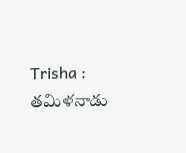Trisha : తమిళనాడు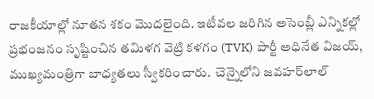రాజకీయాల్లో నూతన శకం మొదలైంది. ఇటీవల జరిగిన అసెంబ్లీ ఎన్నికల్లో ప్రభంజనం సృష్టించిన తమిళగ వెట్రి కళగం (TVK) పార్టీ అధినేత విజయ్, ముఖ్యమంత్రిగా బాధ్యతలు స్వీకరించారు.  చెన్నైలోని జవహర్‌లాల్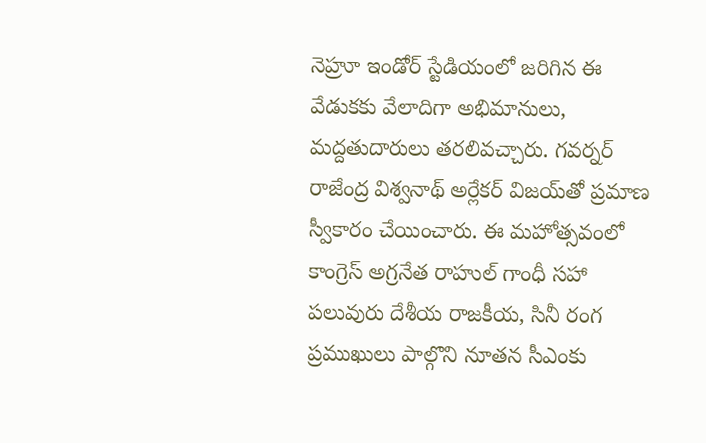నెహ్రూ ఇండోర్ స్టేడియంలో జరిగిన ఈ వేడుకకు వేలాదిగా అభిమానులు, మద్దతుదారులు తరలివచ్చారు. గవర్నర్ రాజేంద్ర విశ్వనాథ్ అర్లేకర్ విజయ్‌తో ప్రమాణ స్వీకారం చేయించారు. ఈ మహోత్సవంలో కాంగ్రెస్ అగ్రనేత రాహుల్ గాంధీ సహా పలువురు దేశీయ రాజకీయ, సినీ రంగ ప్రముఖులు పాల్గొని నూతన సీఎంకు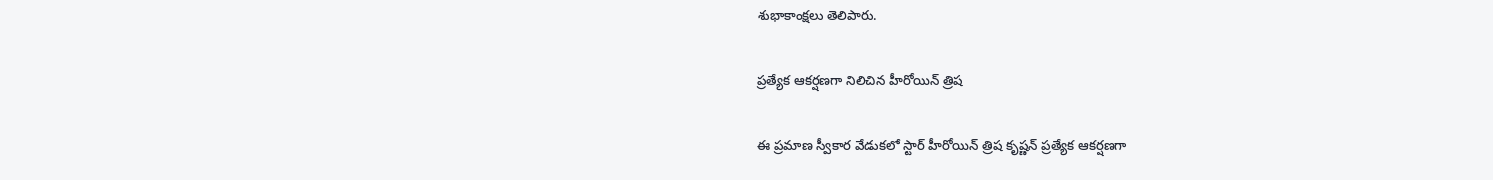శుభాకాంక్షలు తెలిపారు.

ప్రత్యేక ఆకర్షణగా నిలిచిన హీరోయిన్ త్రిష

ఈ ప్రమాణ స్వీకార వేడుకలో స్టార్ హీరోయిన్ త్రిష కృష్ణన్ ప్రత్యేక ఆకర్షణగా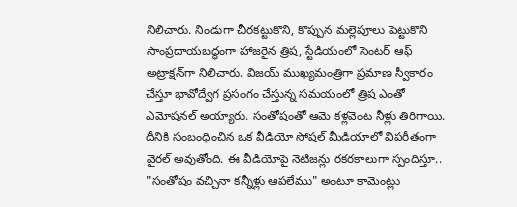నిలిచారు. నిండుగా చీరకట్టుకొని, కొప్పున మల్లెపూలు పెట్టుకొని సాంప్రదాయబద్ధంగా హాజరైన త్రిష, స్టేడియంలో సెంటర్ ఆఫ్ అట్రాక్షన్‌గా నిలిచారు. విజయ్ ముఖ్యమంత్రిగా ప్రమాణ స్వీకారం చేస్తూ భావోద్వేగ ప్రసంగం చేస్తున్న సమయంలో త్రిష ఎంతో ఎమోషనల్ అయ్యారు. సంతోషంతో ఆమె కళ్లవెంట నీళ్లు తిరిగాయి. దీనికి సంబంధించిన ఒక వీడియో సోషల్ మీడియాలో విపరీతంగా వైరల్ అవుతోంది. ఈ వీడియోపై నెటిజన్లు రకరకాలుగా స్పందిస్తూ.. "సంతోషం వచ్చినా కన్నీళ్లు ఆపలేము" అంటూ కామెంట్లు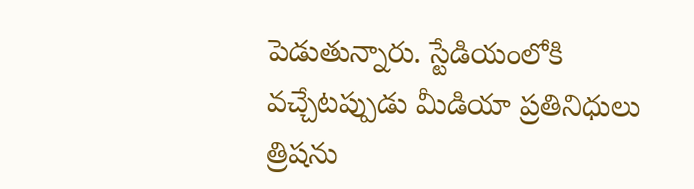పెడుతున్నారు. స్టేడియంలోకి వచ్చేటప్పుడు మీడియా ప్రతినిధులు త్రిషను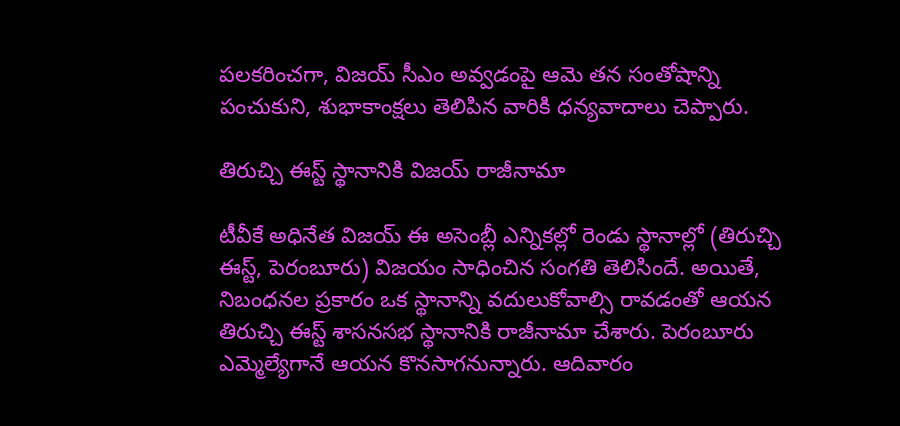పలకరించగా, విజయ్ సీఎం అవ్వడంపై ఆమె తన సంతోషాన్ని పంచుకుని, శుభాకాంక్షలు తెలిపిన వారికి ధన్యవాదాలు చెప్పారు.

తిరుచ్చి ఈస్ట్ స్థానానికి విజయ్ రాజీనామా

టీవీకే అధినేత విజయ్ ఈ అసెంబ్లీ ఎన్నికల్లో రెండు స్థానాల్లో (తిరుచ్చి ఈస్ట్, పెరంబూరు) విజయం సాధించిన సంగతి తెలిసిందే. అయితే, నిబంధనల ప్రకారం ఒక స్థానాన్ని వదులుకోవాల్సి రావడంతో ఆయన తిరుచ్చి ఈస్ట్ శాసనసభ స్థానానికి రాజీనామా చేశారు. పెరంబూరు ఎమ్మెల్యేగానే ఆయన కొనసాగనున్నారు. ఆదివారం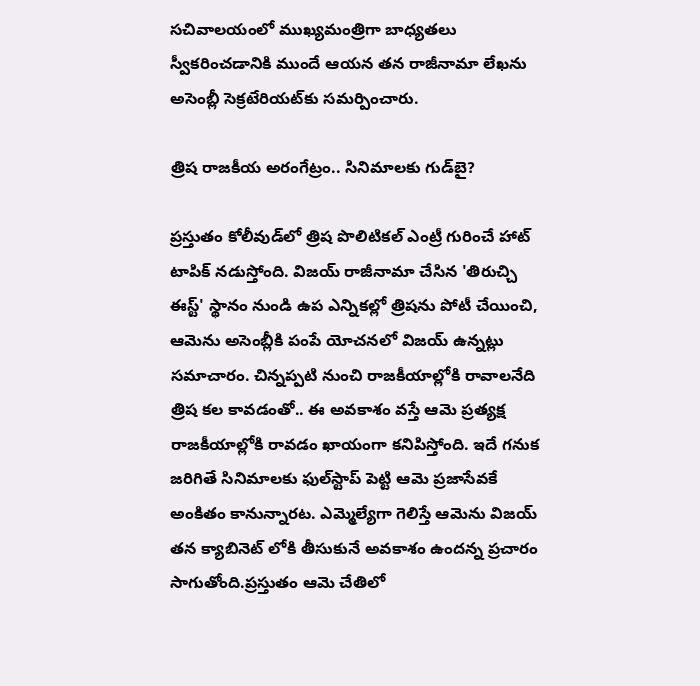సచివాలయంలో ముఖ్యమంత్రిగా బాధ్యతలు స్వీకరించడానికి ముందే ఆయన తన రాజీనామా లేఖను అసెంబ్లీ సెక్రటేరియట్‌కు సమర్పించారు.

త్రిష రాజకీయ అరంగేట్రం.. సినిమాలకు గుడ్‌బై?

ప్రస్తుతం కోలీవుడ్‌లో త్రిష పొలిటికల్ ఎంట్రీ గురించే హాట్ టాపిక్ నడుస్తోంది. విజయ్ రాజీనామా చేసిన 'తిరుచ్చి ఈస్ట్' స్థానం నుండి ఉప ఎన్నికల్లో త్రిషను పోటీ చేయించి, ఆమెను అసెంబ్లీకి పంపే యోచనలో విజయ్ ఉన్నట్లు సమాచారం. చిన్నప్పటి నుంచి రాజకీయాల్లోకి రావాలనేది త్రిష కల కావడంతో.. ఈ అవకాశం వస్తే ఆమె ప్రత్యక్ష రాజకీయాల్లోకి రావడం ఖాయంగా కనిపిస్తోంది. ఇదే గనుక జరిగితే సినిమాలకు ఫుల్‌స్టాప్ పెట్టి ఆమె ప్రజాసేవకే అంకితం కానున్నారట. ఎమ్మెల్యేగా గెలిస్తే ఆమెను విజయ్ తన క్యాబినెట్ లోకి తీసుకునే అవకాశం ఉందన్న ప్రచారం సాగుతోంది.ప్రస్తుతం ఆమె చేతిలో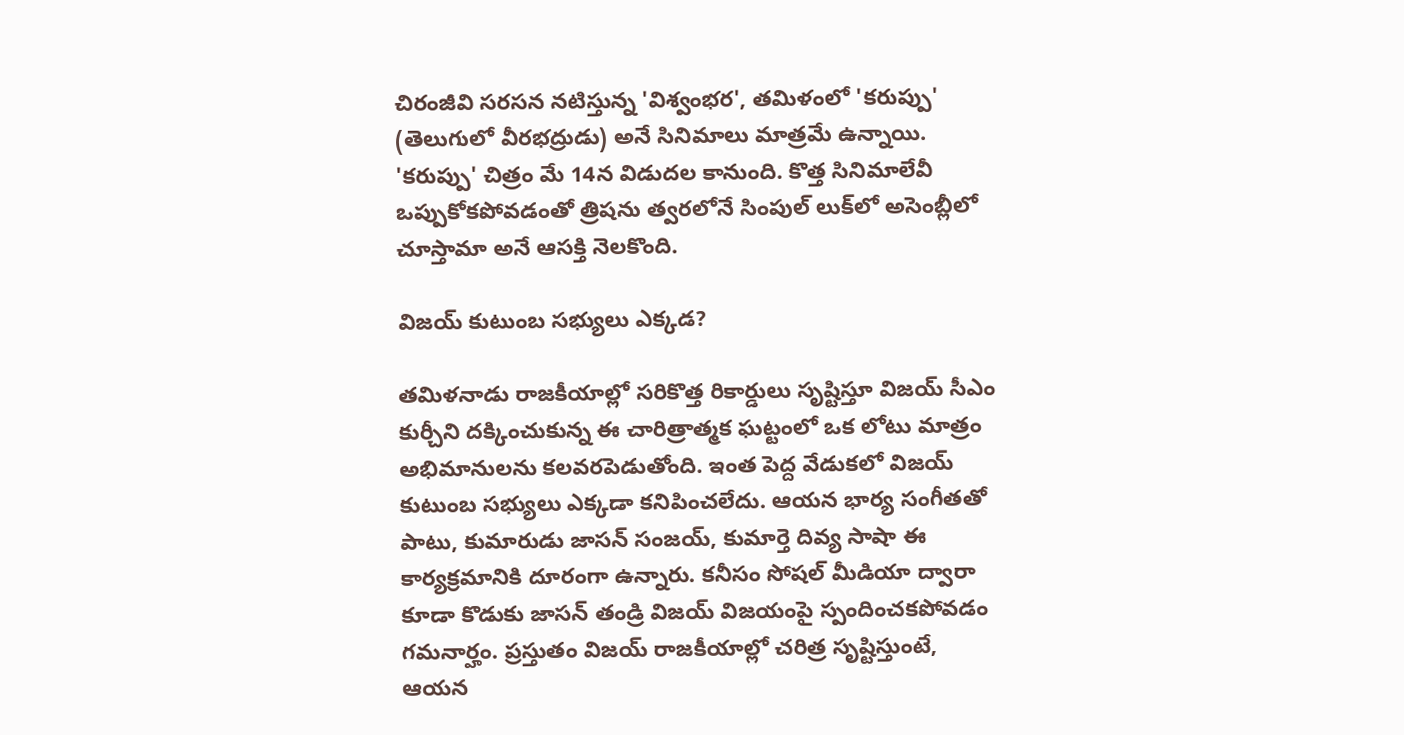చిరంజీవి సరసన నటిస్తున్న 'విశ్వంభర', తమిళంలో 'కరుప్పు' (తెలుగులో వీరభద్రుడు) అనే సినిమాలు మాత్రమే ఉన్నాయి. 'కరుప్పు' చిత్రం మే 14న విడుదల కానుంది. కొత్త సినిమాలేవీ ఒప్పుకోకపోవడంతో త్రిషను త్వరలోనే సింపుల్ లుక్‌లో అసెంబ్లీలో చూస్తామా అనే ఆసక్తి నెలకొంది.

విజయ్ కుటుంబ సభ్యులు ఎక్కడ?

తమిళనాడు రాజకీయాల్లో సరికొత్త రికార్డులు సృష్టిస్తూ విజయ్ సీఎం కుర్చీని దక్కించుకున్న ఈ చారిత్రాత్మక ఘట్టంలో ఒక లోటు మాత్రం అభిమానులను కలవరపెడుతోంది. ఇంత పెద్ద వేడుకలో విజయ్ కుటుంబ సభ్యులు ఎక్కడా కనిపించలేదు. ఆయన భార్య సంగీతతో పాటు, కుమారుడు జాసన్ సంజయ్, కుమార్తె దివ్య సాషా ఈ కార్యక్రమానికి దూరంగా ఉన్నారు. కనీసం సోషల్ మీడియా ద్వారా కూడా కొడుకు జాసన్ తండ్రి విజయ్ విజయంపై స్పందించకపోవడం గమనార్హం. ప్రస్తుతం విజయ్ రాజకీయాల్లో చరిత్ర సృష్టిస్తుంటే, ఆయన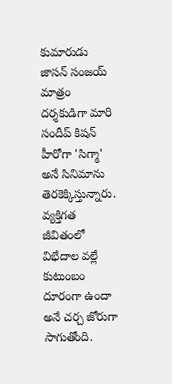కుమారుడు జాసన్ సంజయ్ మాత్రం దర్శకుడిగా మారి సందీప్ కిషన్ హీరోగా 'సిగ్మా' అనే సినిమాను తెరకెక్కిస్తున్నారు. వ్యక్తిగత జీవితంలో విభేదాల వల్లే కుటుంబం దూరంగా ఉందా అనే చర్చ జోరుగా సాగుతోంది.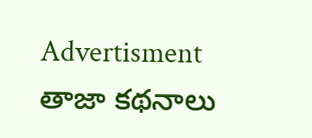Advertisment
తాజా కథనాలు